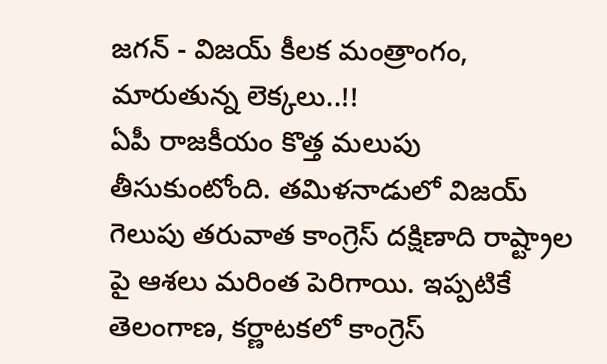జగన్ - విజయ్ కీలక మంత్రాంగం, మారుతున్న లెక్కలు..!!
ఏపీ రాజకీయం కొత్త మలుపు తీసుకుంటోంది. తమిళనాడులో విజయ్ గెలుపు తరువాత కాంగ్రెస్ దక్షిణాది రాష్ట్రాల పై ఆశలు మరింత పెరిగాయి. ఇప్పటికే తెలంగాణ, కర్ణాటకలో కాంగ్రెస్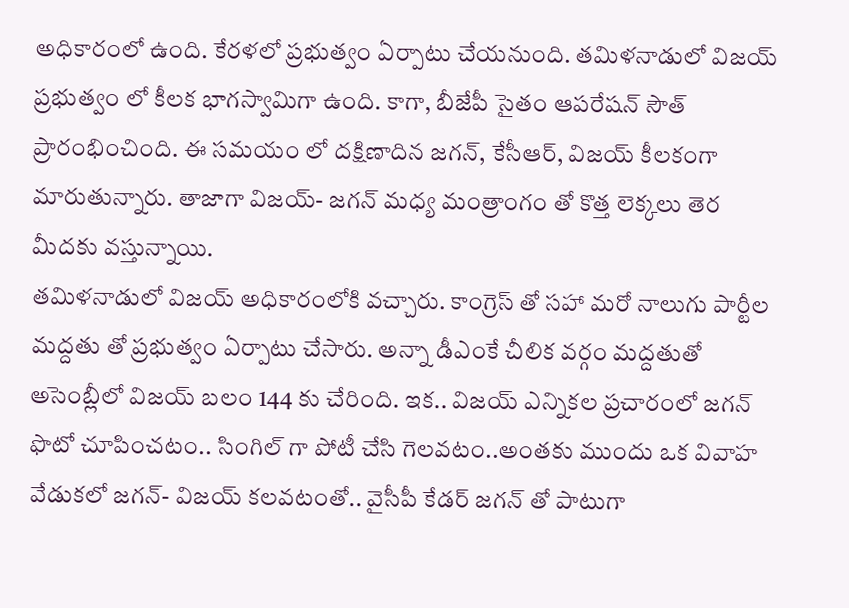అధికారంలో ఉంది. కేరళలో ప్రభుత్వం ఏర్పాటు చేయనుంది. తమిళనాడులో విజయ్ ప్రభుత్వం లో కీలక భాగస్వామిగా ఉంది. కాగా, బీజేపీ సైతం ఆపరేషన్ సౌత్ ప్రారంభించింది. ఈ సమయం లో దక్షిణాదిన జగన్, కేసీఆర్, విజయ్ కీలకంగా మారుతున్నారు. తాజాగా విజయ్- జగన్ మధ్య మంత్రాంగం తో కొత్త లెక్కలు తెర మీదకు వస్తున్నాయి.
తమిళనాడులో విజయ్ అధికారంలోకి వచ్చారు. కాంగ్రెస్ తో సహా మరో నాలుగు పార్టీల మద్దతు తో ప్రభుత్వం ఏర్పాటు చేసారు. అన్నా డీఎంకే చీలిక వర్గం మద్దతుతో అసెంబ్లీలో విజయ్ బలం 144 కు చేరింది. ఇక.. విజయ్ ఎన్నికల ప్రచారంలో జగన్ ఫొటో చూపించటం.. సింగిల్ గా పోటీ చేసి గెలవటం..అంతకు ముందు ఒక వివాహ వేడుకలో జగన్- విజయ్ కలవటంతో.. వైసీపీ కేడర్ జగన్ తో పాటుగా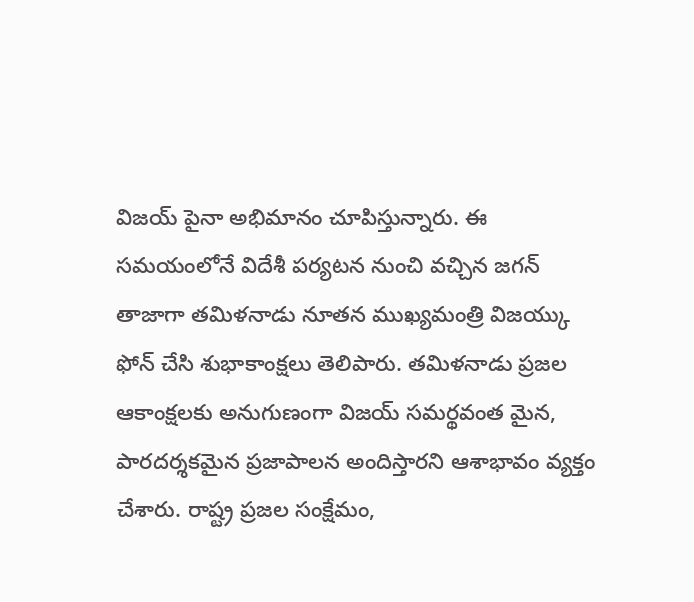విజయ్ పైనా అభిమానం చూపిస్తున్నారు. ఈ సమయంలోనే విదేశీ పర్యటన నుంచి వచ్చిన జగన్ తాజాగా తమిళనాడు నూతన ముఖ్యమంత్రి విజయ్కు ఫోన్ చేసి శుభాకాంక్షలు తెలిపారు. తమిళనాడు ప్రజల ఆకాంక్షలకు అనుగుణంగా విజయ్ సమర్థవంత మైన, పారదర్శకమైన ప్రజాపాలన అందిస్తారని ఆశాభావం వ్యక్తం చేశారు. రాష్ట్ర ప్రజల సంక్షేమం,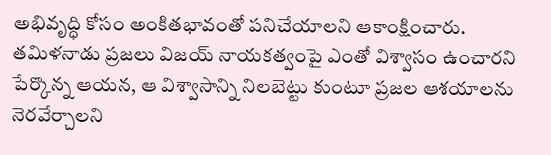అభివృద్ధి కోసం అంకితభావంతో పనిచేయాలని ఆకాంక్షించారు. తమిళనాడు ప్రజలు విజయ్ నాయకత్వంపై ఎంతో విశ్వాసం ఉంచారని పేర్కొన్న ఆయన, ఆ విశ్వాసాన్ని నిలబెట్టు కుంటూ ప్రజల ఆశయాలను నెరవేర్చాలని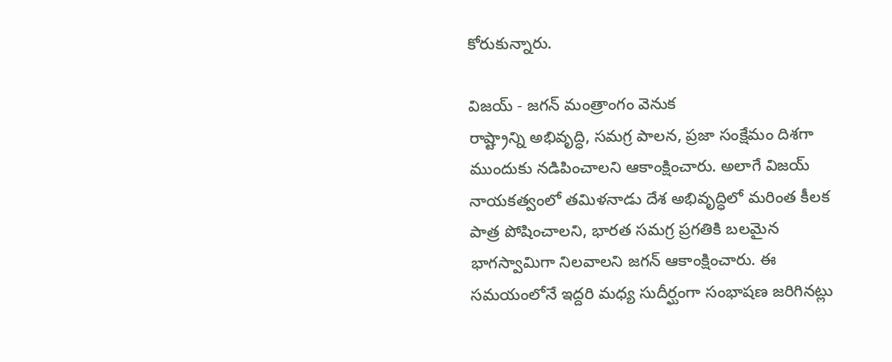కోరుకున్నారు.

విజయ్ - జగన్ మంత్రాంగం వెనుక
రాష్ట్రాన్ని అభివృద్ధి, సమగ్ర పాలన, ప్రజా సంక్షేమం దిశగా ముందుకు నడిపించాలని ఆకాంక్షించారు. అలాగే విజయ్ నాయకత్వంలో తమిళనాడు దేశ అభివృద్ధిలో మరింత కీలక పాత్ర పోషించాలని, భారత సమగ్ర ప్రగతికి బలమైన భాగస్వామిగా నిలవాలని జగన్ ఆకాంక్షించారు. ఈ సమయంలోనే ఇద్దరి మధ్య సుదీర్ఘంగా సంభాషణ జరిగినట్లు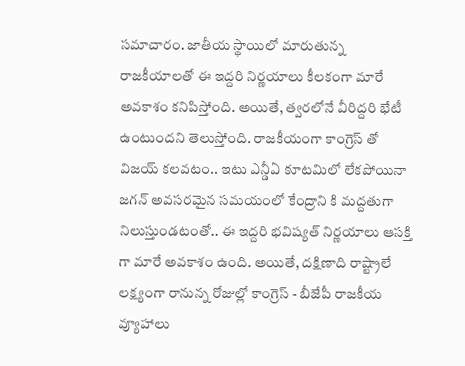సమాచారం. జాతీయ స్థాయిలో మారుతున్న రాజకీయాలతో ఈ ఇద్దరి నిర్ణయాలు కీలకంగా మారే అవకాశం కనిపిస్తోంది. అయితే, త్వరలోనే వీరిద్దరి భేటీ ఉంటుందని తెలుస్తోంది. రాజకీయంగా కాంగ్రెస్ తో విజయ్ కలవటం.. ఇటు ఎన్డీఏ కూటమిలో లేకపోయినా జగన్ అవసరమైన సమయంలో కేంద్రాని కి మద్దతుగా నిలుస్తుండటంతో.. ఈ ఇద్దరి భవిష్యత్ నిర్ణయాలు ఆసక్తి గా మారే అవకాశం ఉంది. అయితే, దక్షిణాది రాష్ట్రాలే లక్ష్యంగా రానున్న రోజుల్లో కాంగ్రెస్ - బీజేపీ రాజకీయ వ్యూహాలు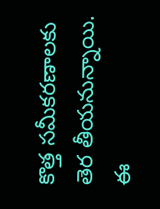కొత్త సమీకరణాలకు తెర తీయనున్నాయి. ఈ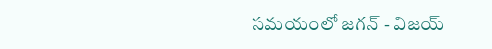సమయంలో జగన్ - విజయ్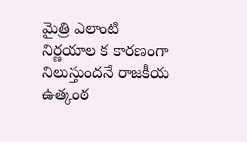మైత్రి ఎలాంటి నిర్ణయాల క కారణంగా నిలుస్తుందనే రాజకీయ ఉత్కంఠ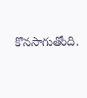కొనసాగుతోంది.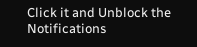Click it and Unblock the Notifications